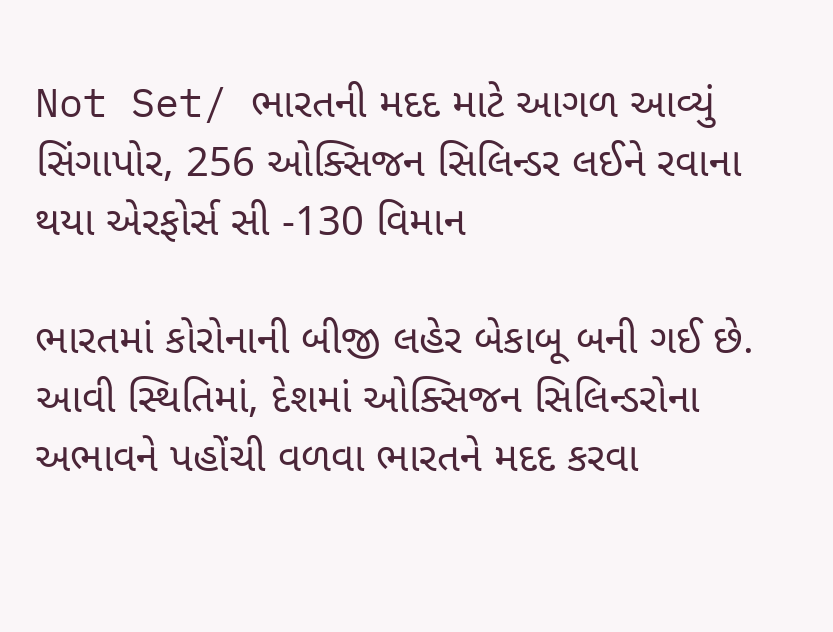Not Set/ ભારતની મદદ માટે આગળ આવ્યું સિંગાપોર, 256 ઓક્સિજન સિલિન્ડર લઈને રવાના થયા એરફોર્સ સી -130 વિમાન

ભારતમાં કોરોનાની બીજી લહેર બેકાબૂ બની ગઈ છે. આવી સ્થિતિમાં, દેશમાં ઓક્સિજન સિલિન્ડરોના અભાવને પહોંચી વળવા ભારતને મદદ કરવા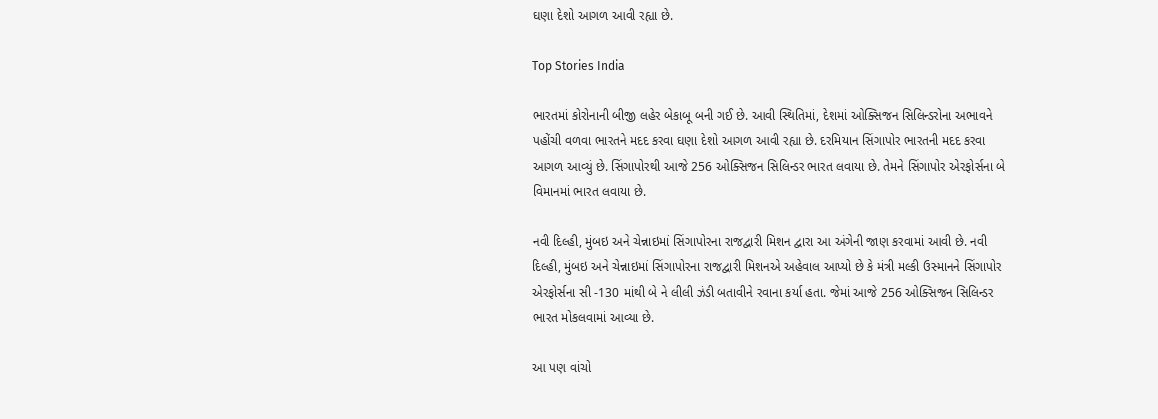ઘણા દેશો આગળ આવી રહ્યા છે.

Top Stories India

ભારતમાં કોરોનાની બીજી લહેર બેકાબૂ બની ગઈ છે. આવી સ્થિતિમાં, દેશમાં ઓક્સિજન સિલિન્ડરોના અભાવને પહોંચી વળવા ભારતને મદદ કરવા ઘણા દેશો આગળ આવી રહ્યા છે. દરમિયાન સિંગાપોર ભારતની મદદ કરવા આગળ આવ્યું છે. સિંગાપોરથી આજે 256 ઓક્સિજન સિલિન્ડર ભારત લવાયા છે. તેમને સિંગાપોર એરફોર્સના બે વિમાનમાં ભારત લવાયા છે.

નવી દિલ્હી, મુંબઇ અને ચેન્નાઇમાં સિંગાપોરના રાજદ્વારી મિશન દ્વારા આ અંગેની જાણ કરવામાં આવી છે. નવી દિલ્હી, મુંબઇ અને ચેન્નાઇમાં સિંગાપોરના રાજદ્વારી મિશનએ અહેવાલ આપ્યો છે કે મંત્રી મલ્કી ઉસ્માનને સિંગાપોર એરફોર્સના સી -130 માંથી બે ને લીલી ઝંડી બતાવીને રવાના કર્યા હતા. જેમાં આજે 256 ઓક્સિજન સિલિન્ડર ભારત મોકલવામાં આવ્યા છે.

આ પણ વાંચો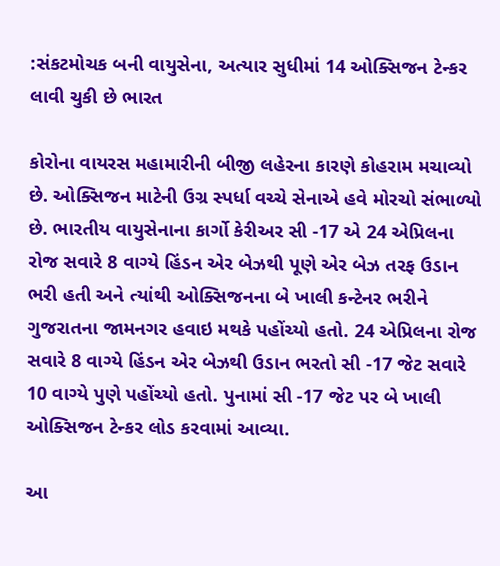:સંકટમોચક બની વાયુસેના, અત્યાર સુધીમાં 14 ઓક્સિજન ટેન્કર લાવી ચુકી છે ભારત

કોરોના વાયરસ મહામારીની બીજી લહેરના કારણે કોહરામ મચાવ્યો છે. ઓક્સિજન માટેની ઉગ્ર સ્પર્ધા વચ્ચે સેનાએ હવે મોરચો સંભાળ્યો છે. ભારતીય વાયુસેનાના કાર્ગો કેરીઅર સી -17 એ 24 એપ્રિલના રોજ સવારે 8 વાગ્યે હિંડન એર બેઝથી પૂણે એર બેઝ તરફ ઉડાન ભરી હતી અને ત્યાંથી ઓક્સિજનના બે ખાલી કન્ટેનર ભરીને ગુજરાતના જામનગર હવાઇ મથકે પહોંચ્યો હતો. 24 એપ્રિલના રોજ સવારે 8 વાગ્યે હિંડન એર બેઝથી ઉડાન ભરતો સી -17 જેટ સવારે 10 વાગ્યે પુણે પહોંચ્યો હતો. પુનામાં સી -17 જેટ પર બે ખાલી ઓક્સિજન ટેન્કર લોડ કરવામાં આવ્યા.

આ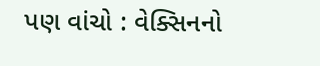પણ વાંચો : વેક્સિનનો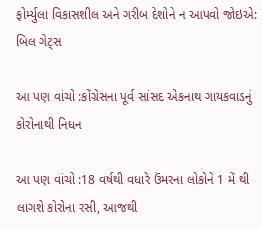ફોર્મ્યુલા વિકાસશીલ અને ગરીબ દેશોને ન આપવો જોઇએ: બિલ ગેટ્સ

આ પણ વાંચો :કોંગ્રેસના પૂર્વ સાંસદ એકનાથ ગાયકવાડનું કોરોનાથી નિધન

આ પણ વાંચો :18 વર્ષથી વધારે ઉંમરના લોકોને 1 મેં થી લાગશે કોરોના રસી, આજથી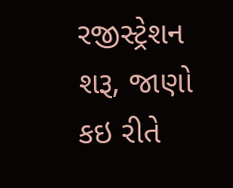રજીસ્ટ્રેશન શરૂ, જાણો કઇ રીતે